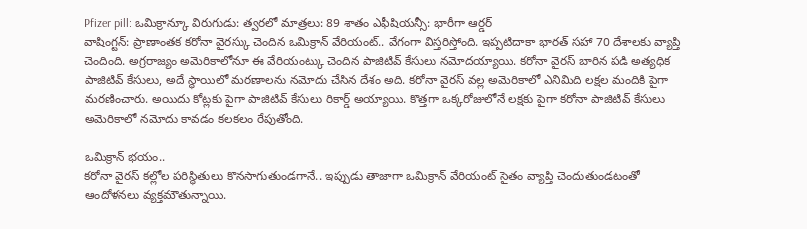Pfizer pill: ఒమిక్రాన్కూ విరుగుడు: త్వరలో మాత్రలు: 89 శాతం ఎఫీషియన్సీ: భారీగా ఆర్డర్
వాషింగ్టన్: ప్రాణాంతక కరోనా వైరస్కు చెందిన ఒమిక్రాన్ వేరియంట్.. వేగంగా విస్తరిస్తోంది. ఇప్పటిదాకా భారత్ సహా 70 దేశాలకు వ్యాప్తి చెందింది. అగ్రరాజ్యం అమెరికాలోనూ ఈ వేరియంట్కు చెందిన పాజిటివ్ కేసులు నమోదయ్యాయి. కరోనా వైరస్ బారిన పడి అత్యధిక పాజిటివ్ కేసులు, అదే స్థాయిలో మరణాలను నమోదు చేసిన దేశం అది. కరోనా వైరస్ వల్ల అమెరికాలో ఎనిమిది లక్షల మందికి పైగా మరణించారు. అయిదు కోట్లకు పైగా పాజిటివ్ కేసులు రికార్డ్ అయ్యాయి. కొత్తగా ఒక్కరోజులోనే లక్షకు పైగా కరోనా పాజిటివ్ కేసులు అమెరికాలో నమోదు కావడం కలకలం రేపుతోంది.

ఒమిక్రాన్ భయం..
కరోనా వైరస్ కల్లోల పరిస్థితులు కొనసాగుతుండగానే.. ఇప్పుడు తాజాగా ఒమిక్రాన్ వేరియంట్ సైతం వ్యాప్తి చెందుతుండటంతో ఆందోళనలు వ్యక్తమౌతున్నాయి.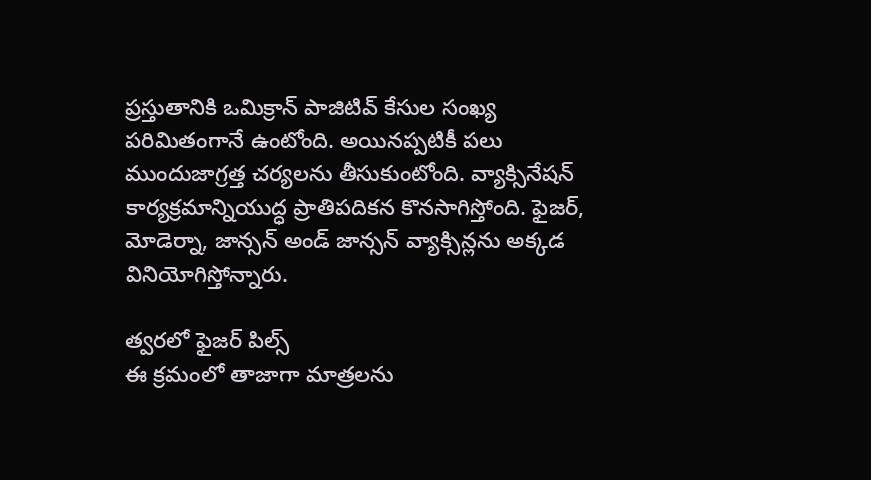ప్రస్తుతానికి ఒమిక్రాన్ పాజిటివ్ కేసుల సంఖ్య పరిమితంగానే ఉంటోంది. అయినప్పటికీ పలు ముందుజాగ్రత్త చర్యలను తీసుకుంటోంది. వ్యాక్సినేషన్ కార్యక్రమాన్నియుద్ధ ప్రాతిపదికన కొనసాగిస్తోంది. ఫైజర్, మోడెర్నా, జాన్సన్ అండ్ జాన్సన్ వ్యాక్సిన్లను అక్కడ వినియోగిస్తోన్నారు.

త్వరలో ఫైజర్ పిల్స్
ఈ క్రమంలో తాజాగా మాత్రలను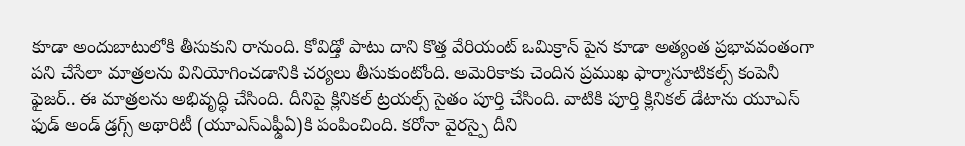కూడా అందుబాటులోకి తీసుకుని రానుంది. కోవిడ్తో పాటు దాని కొత్త వేరియంట్ ఒమిక్రాన్ పైన కూడా అత్యంత ప్రభావవంతంగా పని చేసేలా మాత్రలను వినియోగించడానికి చర్యలు తీసుకుంటోంది. అమెరికాకు చెందిన ప్రముఖ ఫార్మాసూటికల్స్ కంపెనీ ఫైజర్.. ఈ మాత్రలను అభివృద్ధి చేసింది. దీనిపై క్లినికల్ ట్రయల్స్ సైతం పూర్తి చేసింది. వాటికి పూర్తి క్లినికల్ డేటాను యూఎస్ ఫుడ్ అండ్ డ్రగ్స్ అథారిటీ (యూఎస్ఎఫ్డీఏ)కి పంపించింది. కరోనా వైరస్పై దీని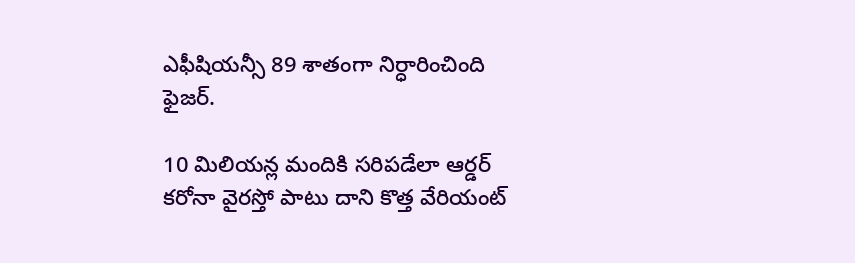ఎఫీషియన్సీ 89 శాతంగా నిర్ధారించింది ఫైజర్.

10 మిలియన్ల మందికి సరిపడేలా ఆర్డర్
కరోనా వైరస్తో పాటు దాని కొత్త వేరియంట్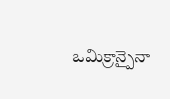ఒమిక్రాన్పైనా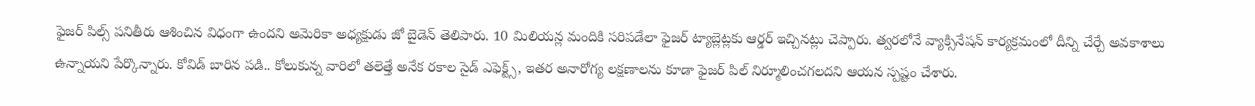ఫైజర్ పిల్స్ పనితీరు ఆశించిన విధంగా ఉందని అమెరికా అధ్యక్షుడు జో బైడెన్ తెలిపారు. 10 మిలియన్ల మందికి సరిపడేలా ఫైజర్ ట్యాబ్లెట్లకు ఆర్డర్ ఇచ్చినట్లు చెప్పారు. త్వరలోనే వ్యాక్సినేషన్ కార్యక్రమంలో దీన్ని చేర్చే అవకాశాలు ఉన్నాయని పేర్కొన్నారు. కోవిడ్ బారిన పడి.. కోలుకున్న వారిలో తలెత్తే అనేక రకాల సైడ్ ఎఫెక్ట్స్, ఇతర అనారోగ్య లక్షణాలను కూడా ఫైజర్ పిల్ నిర్మూలించగలదని ఆయన స్పష్టం చేశారు.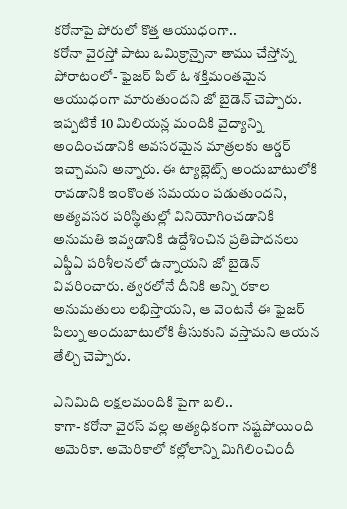కరోనాపై పోరులో కొత్త ఆయుధంగా..
కరోనా వైరస్తో పాటు ఒమిక్రాన్పైనా తాము చేస్తోన్న పోరాటంలో- ఫైజర్ పిల్ ఓ శక్తిమంతమైన ఆయుధంగా మారుతుందని జో బైడెన్ చెప్పారు. ఇప్పటికే 10 మిలియన్ల మందికి వైద్యాన్ని అందించడానికి అవసరమైన మాత్రలకు ఆర్డర్ ఇచ్చామని అన్నారు. ఈ ట్యాబ్లెట్స్ అందుబాటులోకి రావడానికి ఇంకొంత సమయం పడుతుందని, అత్యవసర పరిస్థితుల్లో వినియోగించడానికి అనుమతి ఇవ్వడానికి ఉద్దేశించిన ప్రతిపాదనలు ఎఫ్డీఏ పరిశీలనలో ఉన్నాయని జో బైడెన్ వివరించారు. త్వరలోనే దీనికి అన్ని రకాల అనుమతులు లభిస్తాయని, ఆ వెంటనే ఈ ఫైజర్ పిల్ను అందుబాటులోకి తీసుకుని వస్తామని ఆయన తేల్చి చెప్పారు.

ఎనిమిది లక్షలమందికి పైగా బలి..
కాగా- కరోనా వైరస్ వల్ల అత్యధికంగా నష్టపోయింది అమెరికా. అమెరికాలో కల్లోలాన్ని మిగిలించిందీ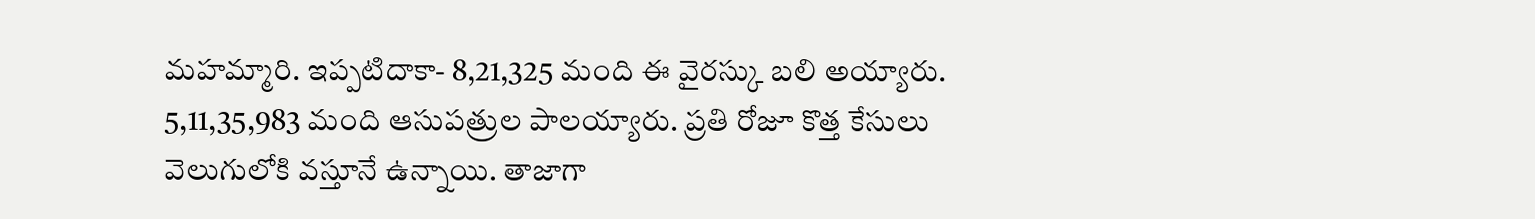మహమ్మారి. ఇప్పటిదాకా- 8,21,325 మంది ఈ వైరస్కు బలి అయ్యారు. 5,11,35,983 మంది ఆసుపత్రుల పాలయ్యారు. ప్రతి రోజూ కొత్త కేసులు వెలుగులోకి వస్తూనే ఉన్నాయి. తాజాగా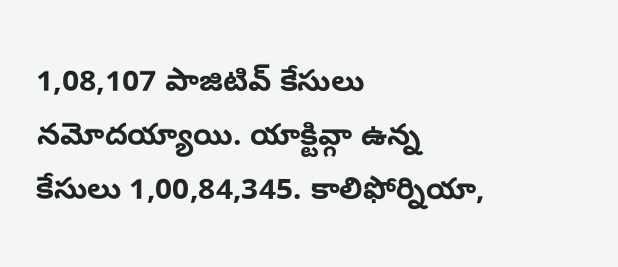1,08,107 పాజిటివ్ కేసులు నమోదయ్యాయి. యాక్టివ్గా ఉన్న కేసులు 1,00,84,345. కాలిఫోర్నియా,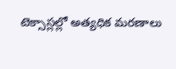టెక్సాస్లల్లో అత్యధిక మరణాలు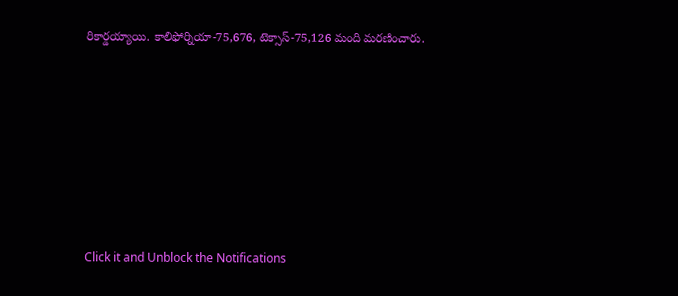రికార్డయ్యాయి. కాలిఫోర్నియా-75,676, టెక్సాస్-75,126 మంది మరణించారు.












Click it and Unblock the Notifications